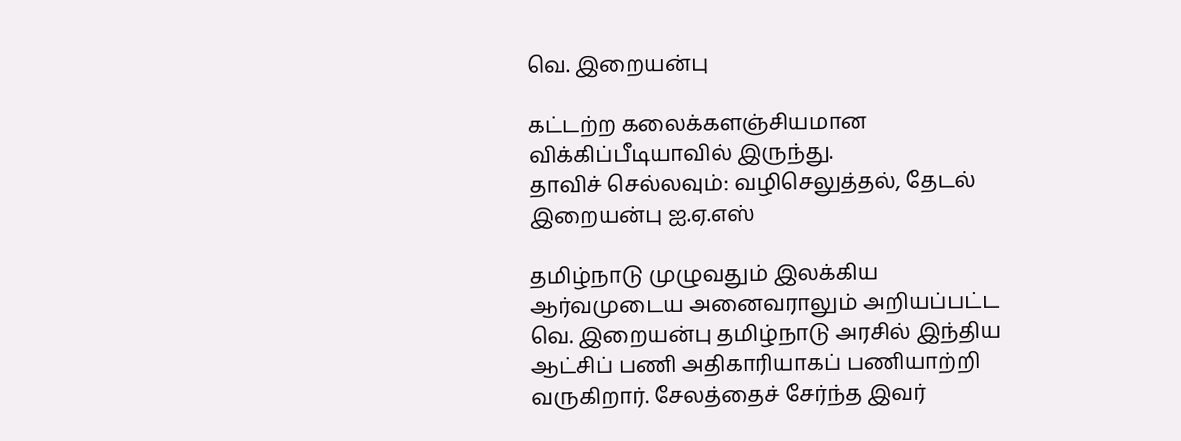வெ. இறையன்பு

கட்டற்ற கலைக்களஞ்சியமான விக்கிப்பீடியாவில் இருந்து.
தாவிச் செல்லவும்: வழிசெலுத்தல், தேடல்
இறையன்பு ஐ.ஏ.எஸ்

தமிழ்நாடு முழுவதும் இலக்கிய ஆர்வமுடைய அனைவராலும் அறியப்பட்ட வெ. இறையன்பு தமிழ்நாடு அரசில் இந்திய ஆட்சிப் பணி அதிகாரியாகப் பணியாற்றி வருகிறார். சேலத்தைச் சேர்ந்த இவர்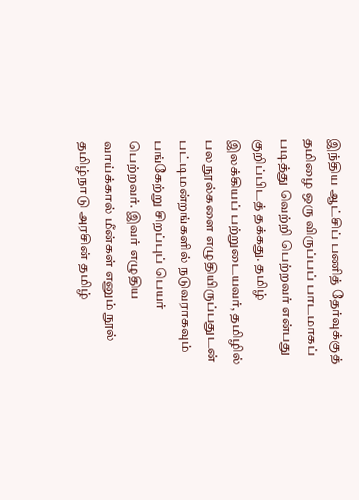இந்திய ஆட்சிப் பணித் தேர்வுக்குத் தமிழை ஒரு விருப்பப் பாடமாகப் படித்து வெற்றி பெற்றவர் என்பது குறிப்பிடத் தக்கது. தமிழ் இலக்கியப் பற்றுடையவர், தமிழில் பல நூல்களை எழுதியிருப்பதுடன் பட்டிமன்றங்களில் நடுவராகவும் பங்கேற்று சிறப்புப் பெயர் பெற்றவர். இவர் எழுதிய வாய்க்கால் மீன்கள் எனும் நூல் தமிழ்நாடு அரசின் தமிழ்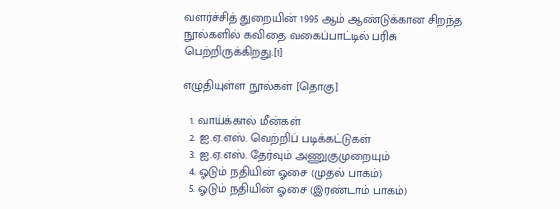வளர்ச்சித் துறையின் 1995 ஆம் ஆண்டுக்கான சிறந்த நூல்களில் கவிதை வகைப்பாட்டில் பரிசு பெற்றிருக்கிறது.[1]

எழுதியுள்ள நூல்கள் [தொகு]

  1. வாய்க்கால் மீன்கள்
  2. ஐ.ஏ.எஸ். வெற்றிப் படிக்கட்டுகள்
  3. ஐ.ஏ.எஸ். தேர்வும் அணுகுமுறையும்
  4. ஓடும் நதியின் ஓசை (முதல் பாகம்)
  5. ஓடும் நதியின் ஓசை (இரண்டாம் பாகம்)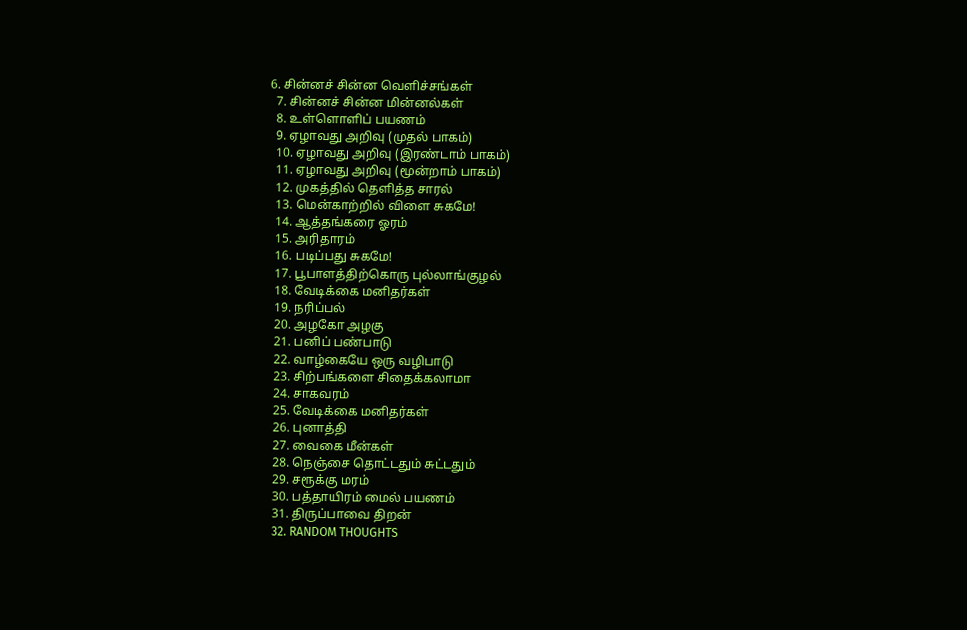6. சின்னச் சின்ன வெளிச்சங்கள்
  7. சின்னச் சின்ன மின்னல்கள்
  8. உள்ளொளிப் பயணம்
  9. ஏழாவது அறிவு (முதல் பாகம்)
  10. ஏழாவது அறிவு (இரண்டாம் பாகம்)
  11. ஏழாவது அறிவு (மூன்றாம் பாகம்)
  12. முகத்தில் தெளித்த சாரல்
  13. மென்காற்றில் விளை சுகமே!
  14. ஆத்தங்கரை ஓரம்
  15. அரிதாரம்
  16. படிப்பது சுகமே!
  17. பூபாளத்திற்கொரு புல்லாங்குழல்
  18. வேடிக்கை மனிதர்கள்
  19. நரிப்பல்
  20. அழகோ அழகு
  21. பனிப் பண்பாடு
  22. வாழ்கையே ஒரு வழிபாடு
  23. சிற்பங்களை சிதைக்கலாமா
  24. சாகவரம்
  25. வேடிக்கை மனிதர்கள்
  26. புனாத்தி
  27. வைகை மீன்கள்
  28. நெஞ்சை தொட்டதும் சுட்டதும்
  29. சரூக்கு மரம்
  30. பத்தாயிரம் மைல் பயணம்
  31. திருப்பாவை திறன்
  32. RANDOM THOUGHTS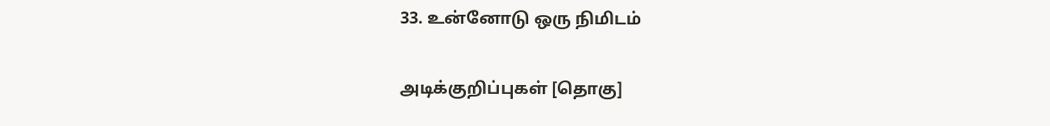33. உன்னோடு ஒரு நிமிடம்

அடிக்குறிப்புகள் [தொகு]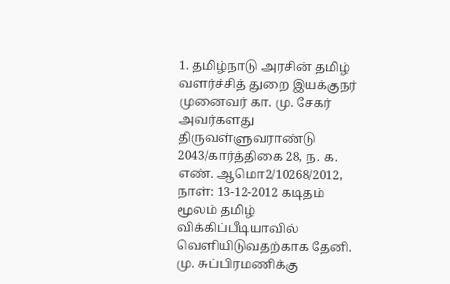1. தமிழ்நாடு அரசின் தமிழ் வளர்ச்சித் துறை இயக்குநர் முனைவர் கா. மு. சேகர் அவர்களது திருவள்ளுவராண்டு 2043/கார்த்திகை 28, ந. க. எண். ஆமொ2/10268/2012, நாள்: 13-12-2012 கடிதம் மூலம் தமிழ் விக்கிப்பீடியாவில் வெளியிடுவதற்காக தேனி. மு. சுப்பிரமணிக்கு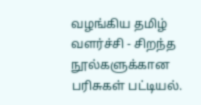வழங்கிய தமிழ் வளர்ச்சி - சிறந்த நூல்களுக்கான பரிசுகள் பட்டியல்.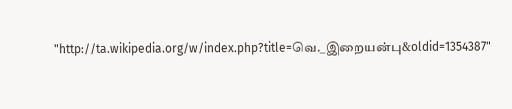"http://ta.wikipedia.org/w/index.php?title=வெ._இறையன்பு&oldid=1354387"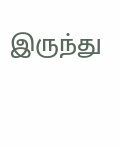இருந்து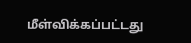மீள்விக்கப்பட்டது